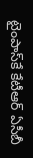టైంపాస్‌కే కేటీఆర్ ఏసీబీ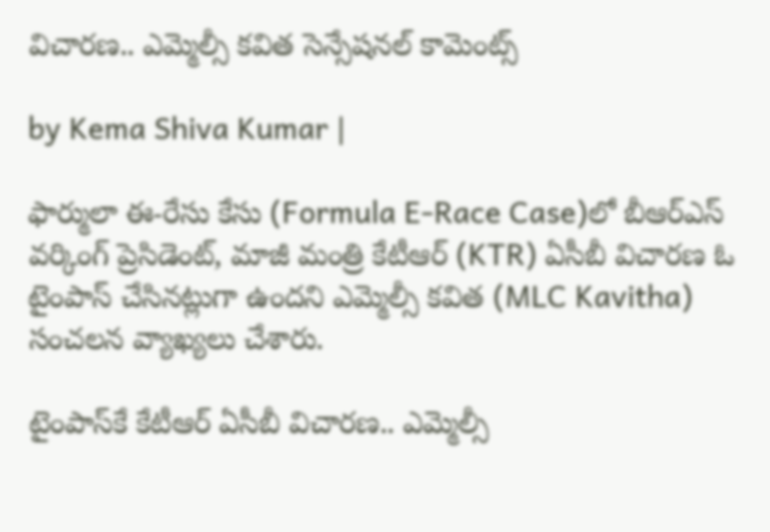విచారణ.. ఎమ్మెల్సీ కవిత సెన్సేషనల్ కామెంట్స్

by Kema Shiva Kumar |

ఫార్ములా ఈ-రేసు కేసు (Formula E-Race Case)లో బీఆర్ఎస్ వర్కింగ్ ప్రెసిడెంట్, మాజీ మంత్రి కేటీఆర్ (KTR) ఏసీబీ విచారణ ఓ టైంపాస్ చేసినట్లుగా ఉందని ఎమ్మెల్సీ కవిత (MLC Kavitha) సంచలన వ్యాఖ్యలు చేశారు.

టైంపాస్‌కే కేటీఆర్ ఏసీబీ విచారణ.. ఎమ్మెల్సీ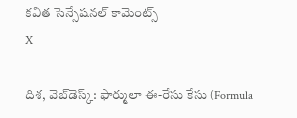కవిత సెన్సేషనల్ కామెంట్స్
X

దిశ, వెబ్‌డెస్క్: ఫార్ములా ఈ-రేసు కేసు (Formula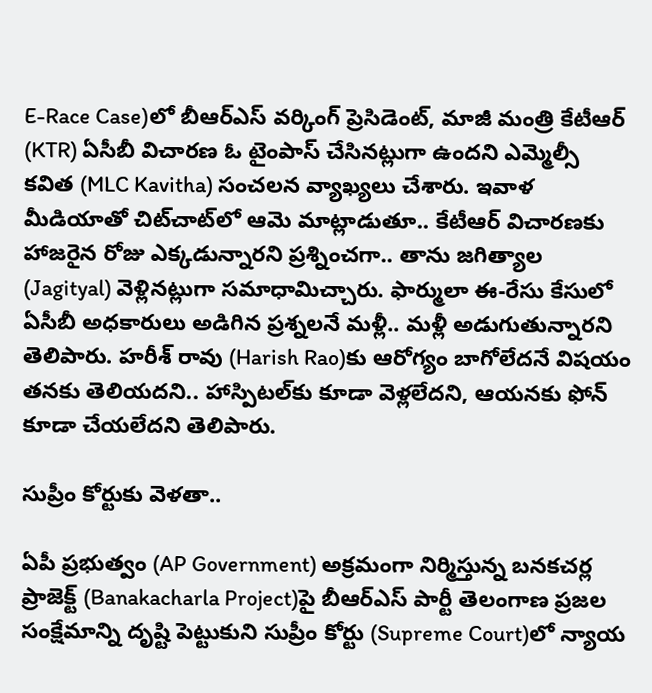E-Race Case)లో బీఆర్ఎస్ వర్కింగ్ ప్రెసిడెంట్, మాజీ మంత్రి కేటీఆర్ (KTR) ఏసీబీ విచారణ ఓ టైంపాస్ చేసినట్లుగా ఉందని ఎమ్మెల్సీ కవిత (MLC Kavitha) సంచలన వ్యాఖ్యలు చేశారు. ఇవాళ మీడియాతో చిట్‌చాట్‌లో ఆమె మాట్లాడుతూ.. కేటీఆర్ విచారణకు హాజరైన రోజు ఎక్కడున్నారని ప్రశ్నించగా.. తాను జగిత్యాల (Jagityal) వెళ్లినట్లుగా సమాధామిచ్చారు. ఫార్ములా ఈ-రేసు కేసులో ఏసీబీ అధకారులు అడిగిన ప్రశ్నలనే మళ్లీ.. మళ్లీ అడుగుతున్నారని తెలిపారు. హరీశ్ రావు (Harish Rao)కు ఆరోగ్యం బాగోలేదనే విషయం తనకు తెలియదని.. హాస్పిటల్‌కు కూడా వెళ్లలేదని, ఆయనకు ఫోన్ కూడా చేయలేదని తెలిపారు.

సుప్రీం కోర్టుకు వెళతా..

ఏపీ ప్రభుత్వం (AP Government) అక్రమంగా నిర్మిస్తున్న బనకచర్ల ప్రాజెక్ట్‌ (Banakacharla Project)పై బీఆర్ఎస్ పార్టీ తెలంగాణ ప్రజల సంక్షేమాన్ని దృష్టి పెట్టుకుని సుప్రీం కోర్టు (Supreme Court)లో న్యాయ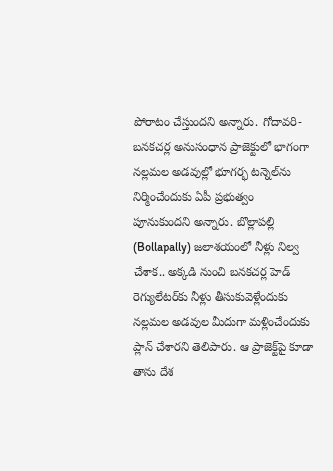పోరాటం చేస్తుందని అన్నారు. గోదావరి- బనకచర్ల అనుసంధాన ప్రాజెక్టులో భాగంగా నల్లమల అడవుల్లో భూగర్భ టన్నెల్‌ను నిర్మించేందుకు ఏపీ ప్రభుత్వం పూనుకుందని అన్నారు. బొల్లాపల్లి (Bollapally) జలాశయంలో నీళ్లు నిల్వ చేశాక.. అక్కడి నుంచి బనకచర్ల హెడ్‌ రెగ్యులేటర్‌కు నీళ్లు తీసుకువెళ్లేందుకు నల్లమల అడవుల మీదుగా మళ్లించేందుకు ప్లాన్ చేశారని తెలిపారు. ఆ ప్రాజెక్ట్‌పై కూడా తాను దేశ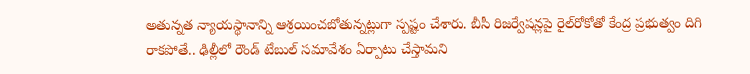అతున్నత న్యాయస్థానాన్ని ఆశ్రయించబోతున్నట్లుగా స్పష్టం చేశారు. బీసీ రిజర్వేషన్లపై రైల్‌రోకోతో కేంద్ర ప్రభుత్వం దిగి రాకపోతే.. ఢిల్లీలో రౌండ్ టేబుల్ సమావేశం ఏర్పాటు చేస్తామని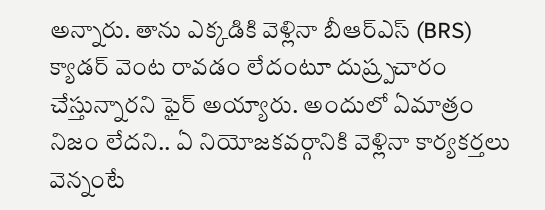అన్నారు. తాను ఎక్కడికి వెళ్లినా బీఆర్ఎస్ (BRS) క్యాడర్ వెంట రావడం లేదంటూ దుష్ర్పచారం చేస్తున్నారని ఫైర్ అయ్యారు. అందులో ఏమాత్రం నిజం లేదని.. ఏ నియోజకవర్గానికి వెళ్లినా కార్యకర్తలు వెన్నంటే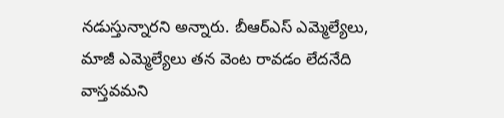నడుస్తున్నారని అన్నారు. బీఆర్ఎస్ ఎమ్మెల్యేలు, మాజీ ఎమ్మెల్యేలు తన వెంట రావడం లేదనేది వాస్తవమని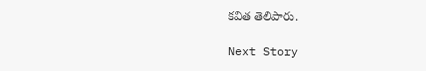కవిత తెలిపారు.

Next Story